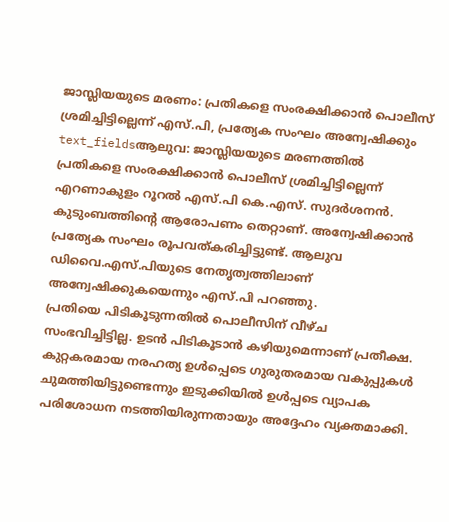ജാസ്ലിയയുടെ മരണം: പ്രതികളെ സംരക്ഷിക്കാൻ പൊലീസ് ശ്രമിച്ചിട്ടില്ലെന്ന് എസ്.പി, പ്രത്യേക സംഘം അന്വേഷിക്കും
text_fieldsആലുവ: ജാസ്ലിയയുടെ മരണത്തിൽ പ്രതികളെ സംരക്ഷിക്കാൻ പൊലീസ് ശ്രമിച്ചിട്ടില്ലെന്ന് എറണാകുളം റൂറൽ എസ്.പി കെ.എസ്. സുദർശനൻ. കുടുംബത്തിന്റെ ആരോപണം തെറ്റാണ്. അന്വേഷിക്കാൻ പ്രത്യേക സംഘം രൂപവത്കരിച്ചിട്ടുണ്ട്. ആലുവ ഡിവൈ.എസ്.പിയുടെ നേതൃത്വത്തിലാണ് അന്വേഷിക്കുകയെന്നും എസ്.പി പറഞ്ഞു.
പ്രതിയെ പിടികൂടുന്നതിൽ പൊലീസിന് വീഴ്ച സംഭവിച്ചിട്ടില്ല. ഉടൻ പിടികൂടാൻ കഴിയുമെന്നാണ് പ്രതീക്ഷ. കുറ്റകരമായ നരഹത്യ ഉൾപ്പെടെ ഗുരുതരമായ വകുപ്പുകൾ ചുമത്തിയിട്ടുണ്ടെന്നും ഇടുക്കിയിൽ ഉൾപ്പടെ വ്യാപക പരിശോധന നടത്തിയിരുന്നതായും അദ്ദേഹം വ്യക്തമാക്കി.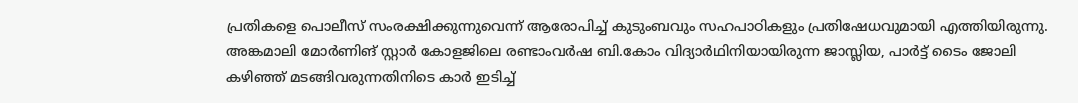പ്രതികളെ പൊലീസ് സംരക്ഷിക്കുന്നുവെന്ന് ആരോപിച്ച് കുടുംബവും സഹപാഠികളും പ്രതിഷേധവുമായി എത്തിയിരുന്നു. അങ്കമാലി മോർണിങ് സ്റ്റാർ കോളജിലെ രണ്ടാംവർഷ ബി.കോം വിദ്യാർഥിനിയായിരുന്ന ജാസ്ലിയ, പാർട്ട് ടൈം ജോലി കഴിഞ്ഞ് മടങ്ങിവരുന്നതിനിടെ കാർ ഇടിച്ച്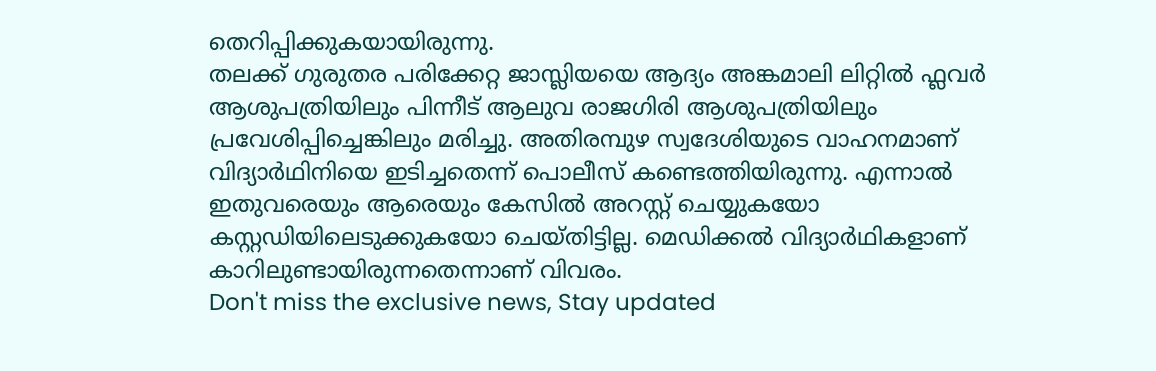തെറിപ്പിക്കുകയായിരുന്നു.
തലക്ക് ഗുരുതര പരിക്കേറ്റ ജാസ്ലിയയെ ആദ്യം അങ്കമാലി ലിറ്റിൽ ഫ്ലവർ ആശുപത്രിയിലും പിന്നീട് ആലുവ രാജഗിരി ആശുപത്രിയിലും പ്രവേശിപ്പിച്ചെങ്കിലും മരിച്ചു. അതിരമ്പുഴ സ്വദേശിയുടെ വാഹനമാണ് വിദ്യാർഥിനിയെ ഇടിച്ചതെന്ന് പൊലീസ് കണ്ടെത്തിയിരുന്നു. എന്നാൽ ഇതുവരെയും ആരെയും കേസിൽ അറസ്റ്റ് ചെയ്യുകയോ കസ്റ്റഡിയിലെടുക്കുകയോ ചെയ്തിട്ടില്ല. മെഡിക്കൽ വിദ്യാർഥികളാണ് കാറിലുണ്ടായിരുന്നതെന്നാണ് വിവരം.
Don't miss the exclusive news, Stay updated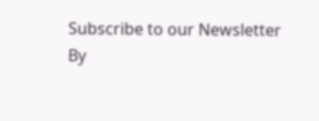Subscribe to our Newsletter
By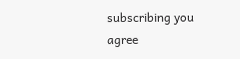subscribing you agree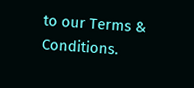to our Terms & Conditions.